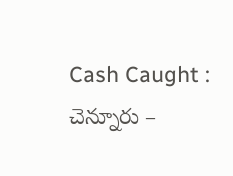Cash Caught : చెన్నూరు –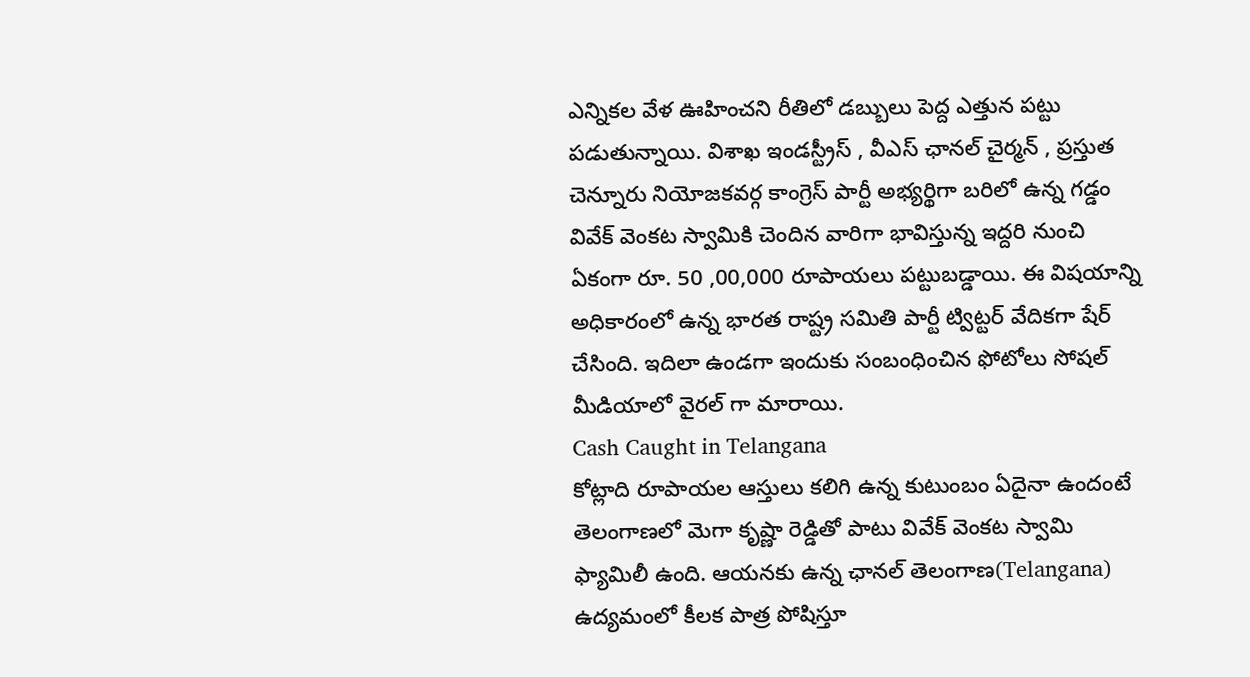ఎన్నికల వేళ ఊహించని రీతిలో డబ్బులు పెద్ద ఎత్తున పట్టు పడుతున్నాయి. విశాఖ ఇండస్ట్రీస్ , వీఎస్ ఛానల్ చైర్మన్ , ప్రస్తుత చెన్నూరు నియోజకవర్గ కాంగ్రెస్ పార్టీ అభ్యర్థిగా బరిలో ఉన్న గడ్డం వివేక్ వెంకట స్వామికి చెందిన వారిగా భావిస్తున్న ఇద్దరి నుంచి ఏకంగా రూ. 50 ,00,000 రూపాయలు పట్టుబడ్డాయి. ఈ విషయాన్ని అధికారంలో ఉన్న భారత రాష్ట్ర సమితి పార్టీ ట్విట్టర్ వేదికగా షేర్ చేసింది. ఇదిలా ఉండగా ఇందుకు సంబంధించిన ఫోటోలు సోషల్ మీడియాలో వైరల్ గా మారాయి.
Cash Caught in Telangana
కోట్లాది రూపాయల ఆస్తులు కలిగి ఉన్న కుటుంబం ఏదైనా ఉందంటే తెలంగాణలో మెగా కృష్ణా రెడ్డితో పాటు వివేక్ వెంకట స్వామి ఫ్యామిలీ ఉంది. ఆయనకు ఉన్న ఛానల్ తెలంగాణ(Telangana) ఉద్యమంలో కీలక పాత్ర పోషిస్తూ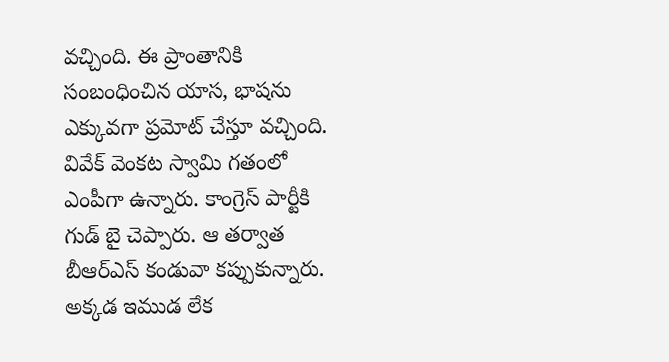వచ్చింది. ఈ ప్రాంతానికి సంబంధించిన యాస, భాషను ఎక్కువగా ప్రమోట్ చేస్తూ వచ్చింది.
వివేక్ వెంకట స్వామి గతంలో ఎంపీగా ఉన్నారు. కాంగ్రెస్ పార్టీకి గుడ్ బై చెప్పారు. ఆ తర్వాత బీఆర్ఎస్ కండువా కప్పుకున్నారు. అక్కడ ఇముడ లేక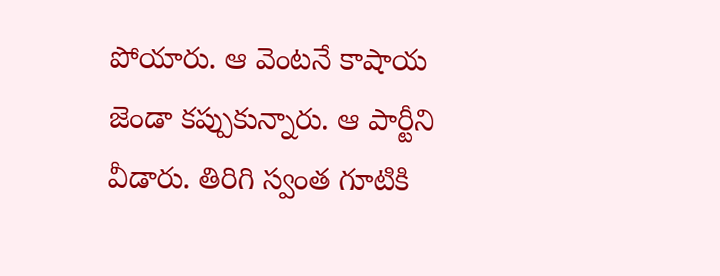పోయారు. ఆ వెంటనే కాషాయ జెండా కప్పుకున్నారు. ఆ పార్టీని వీడారు. తిరిగి స్వంత గూటికి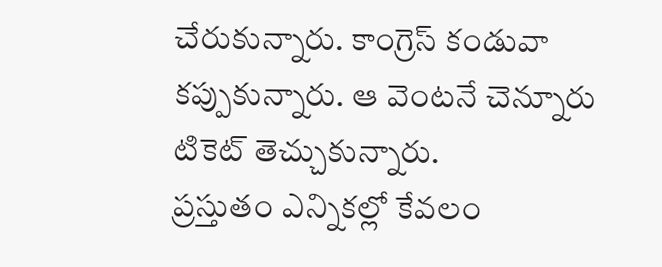చేరుకున్నారు. కాంగ్రెస్ కండువా కప్పుకున్నారు. ఆ వెంటనే చెన్నూరు టికెట్ తెచ్చుకున్నారు.
ప్రస్తుతం ఎన్నికల్లో కేవలం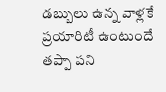డబ్బులు ఉన్న వాళ్లకే ప్రయారిటీ ఉంటుందే తప్పా పని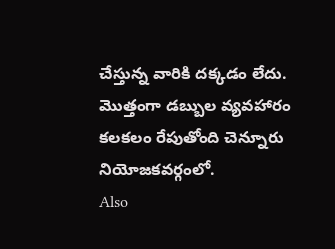చేస్తున్న వారికి దక్కడం లేదు. మొత్తంగా డబ్బుల వ్యవహారం కలకలం రేపుతోంది చెన్నూరు నియోజకవర్గంలో.
Also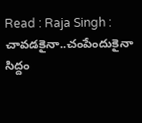Read : Raja Singh : చావడకైనా..చంపేందుకైనా సిద్దం